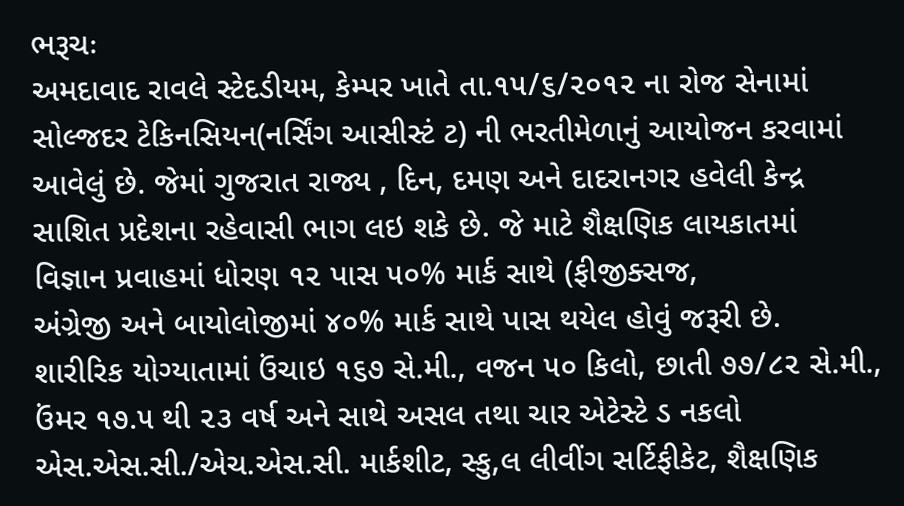ભરૂચઃ
અમદાવાદ રાવલે સ્ટેદડીયમ, કેમ્પર ખાતે તા.૧૫/૬/૨૦૧૨ ના રોજ સેનામાં
સોલ્જદર ટેકિનસિયન(નર્સિંગ આસીસ્ટં ટ) ની ભરતીમેળાનું આયોજન કરવામાં
આવેલું છે. જેમાં ગુજરાત રાજ્ય , દિન, દમણ અને દાદરાનગર હવેલી કેન્દ્ર
સાશિત પ્રદેશના રહેવાસી ભાગ લઇ શકે છે. જે માટે શૈક્ષણિક લાયકાતમાં
વિજ્ઞાન પ્રવાહમાં ધોરણ ૧૨ પાસ ૫૦% માર્ક સાથે (ફીજીક્સજ,
અંગ્રેજી અને બાયોલોજીમાં ૪૦% માર્ક સાથે પાસ થયેલ હોવું જરૂરી છે.
શારીરિક યોગ્યાતામાં ઉંચાઇ ૧૬૭ સે.મી., વજન ૫૦ કિલો, છાતી ૭૭/૮૨ સે.મી.,
ઉંમર ૧૭.૫ થી ૨૩ વર્ષ અને સાથે અસલ તથા ચાર એટેસ્ટે ડ નકલો
એસ.એસ.સી./એચ.એસ.સી. માર્કશીટ, સ્કુ,લ લીવીંગ સર્ટિફીકેટ, શૈક્ષણિક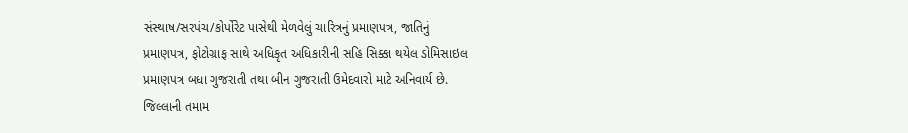સંસ્થાષ/સરપંચ/કોર્પોરેટ પાસેથી મેળવેલું ચારિત્રનું પ્રમાણપત્ર, જાતિનું
પ્રમાણપત્ર, ફોટોગ્રાફ સાથે અધિકૃત અધિકારીની સહિ સિક્કા થયેલ ડોમિસાઇલ
પ્રમાણપત્ર બધા ગુજરાતી તથા બીન ગુજરાતી ઉમેદવારો માટે અનિવાર્ય છે.
જિલ્લાની તમામ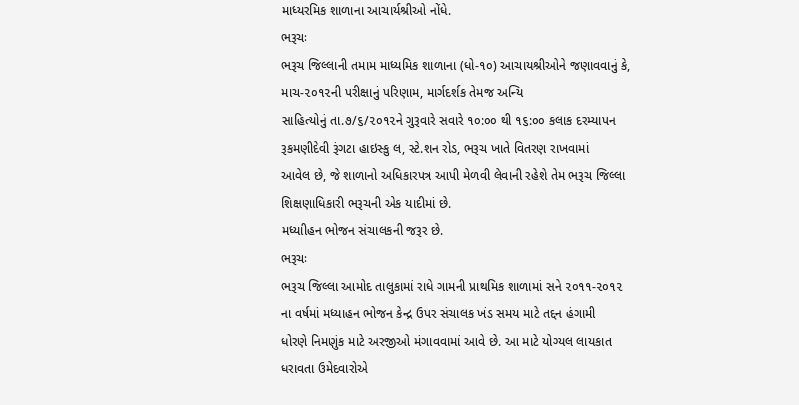માધ્યરમિક શાળાના આચાર્યશ્રીઓ નોંધે.
ભરૂચઃ
ભરૂચ જિલ્લાની તમામ માધ્યમિક શાળાના (ધો-૧૦) આચાયશ્રીઓને જણાવવાનું કે,
માચ-૨૦૧૨ની પરીક્ષાનું પરિણામ, માર્ગદર્શક તેમજ અન્યિ
સાહિત્યોનું તા.૭/૬/૨૦૧૨ને ગુરૂવારે સવારે ૧૦:૦૦ થી ૧૬:૦૦ કલાક દરમ્યાપન
રૂકમણીદેવી રૂંગટા હાઇસ્કુ લ, સ્ટે.શન રોડ, ભરૂચ ખાતે વિતરણ રાખવામાં
આવેલ છે, જે શાળાનો અધિકારપત્ર આપી મેળવી લેવાની રહેશે તેમ ભરૂચ જિલ્લા
શિક્ષણાધિકારી ભરૂચની એક યાદીમાં છે.
મધ્યાીહન ભોજન સંચાલકની જરૂર છે.
ભરૂચઃ
ભરૂચ જિલ્લા આમોદ તાલુકામાં રાધે ગામની પ્રાથમિક શાળામાં સને ૨૦૧૧-૨૦૧૨
ના વર્ષમાં મધ્યાહન ભોજન કેન્દ્ર ઉપર સંચાલક ખંડ સમય માટે તદ્દન હંગામી
ધોરણે નિમણુંક માટે અરજીઓ મંગાવવામાં આવે છે. આ માટે યોગ્યલ લાયકાત
ધરાવતા ઉમેદવારોએ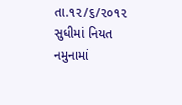તા.૧૨/૬/૨૦૧૨ સુધીમાં નિયત નમુનામાં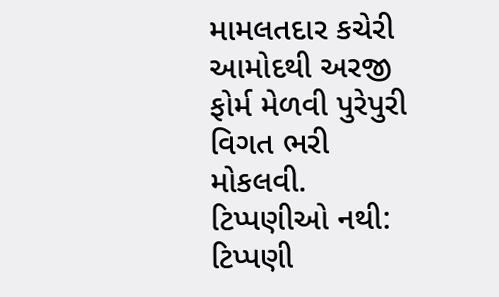મામલતદાર કચેરી
આમોદથી અરજી ફોર્મ મેળવી પુરેપુરી વિગત ભરી મોકલવી.
ટિપ્પણીઓ નથી:
ટિપ્પણી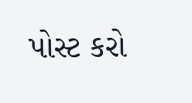પોસ્ટ કરો